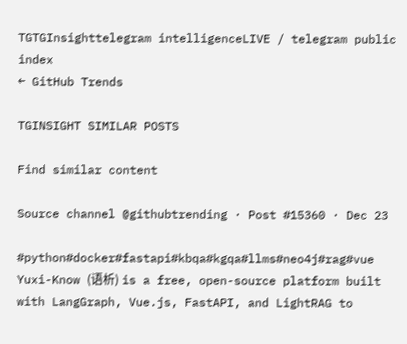TGTGInsighttelegram intelligenceLIVE / telegram public index
← GitHub Trends

TGINSIGHT SIMILAR POSTS

Find similar content

Source channel @githubtrending · Post #15360 · Dec 23

#python#docker#fastapi#kbqa#kgqa#llms#neo4j#rag#vue Yuxi-Know (语析) is a free, open-source platform built with LangGraph, Vue.js, FastAPI, and LightRAG to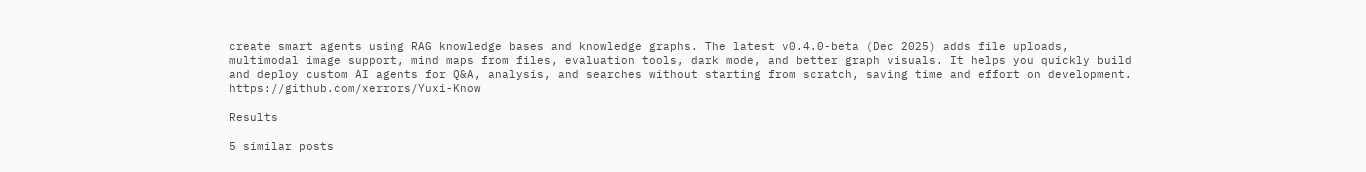create smart agents using RAG knowledge bases and knowledge graphs. The latest v0.4.0-beta (Dec 2025) adds file uploads, multimodal image support, mind maps from files, evaluation tools, dark mode, and better graph visuals. It helps you quickly build and deploy custom AI agents for Q&A, analysis, and searches without starting from scratch, saving time and effort on development. https://github.com/xerrors/Yuxi-Know

Results

5 similar posts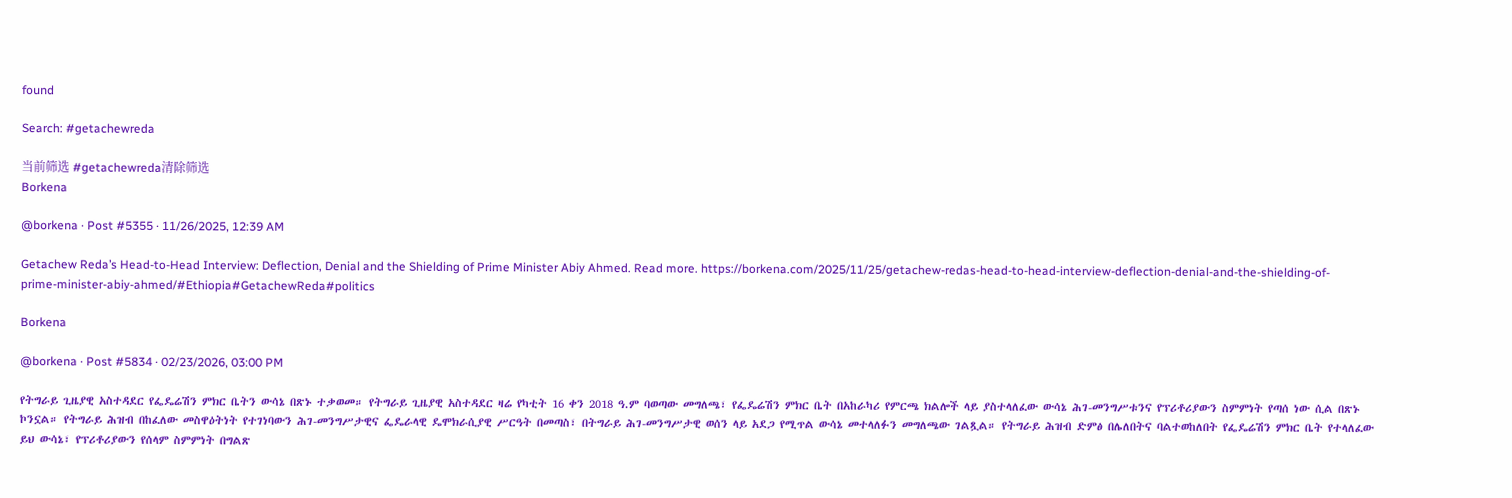found

Search: #getachewreda

当前筛选 #getachewreda清除筛选
Borkena

@borkena · Post #5355 · 11/26/2025, 12:39 AM

Getachew Reda’s Head-to-Head Interview: Deflection, Denial and the Shielding of Prime Minister Abiy Ahmed. Read more. https://borkena.com/2025/11/25/getachew-redas-head-to-head-interview-deflection-denial-and-the-shielding-of-prime-minister-abiy-ahmed/#Ethiopia#GetachewReda#politics

Borkena

@borkena · Post #5834 · 02/23/2026, 03:00 PM

የትግራይ ጊዜያዊ አስተዳደር የፌዴሬሽን ምክር ቤትን ውሳኔ በጽኑ ተቃወመ። የትግራይ ጊዜያዊ አስተዳደር ዛሬ የካቲት 16 ቀን 2018 ዓ.ም ባወጣው መግለጫ፣ የፌዴሬሽን ምክር ቤት በአከራካሪ የምርጫ ክልሎች ላይ ያስተላለፈው ውሳኔ ሕገ-መንግሥቱንና የፕሪቶሪያውን ስምምነት የጣሰ ነው ሲል በጽኑ ኮንኗል። የትግራይ ሕዝብ በከፈለው መስዋዕትነት የተገነባውን ሕገ-መንግሥታዊና ፌዴራላዊ ዴሞክራሲያዊ ሥርዓት በመጣስ፣ በትግራይ ሕገ-መንግሥታዊ ወሰን ላይ አደጋ የሚጥል ውሳኔ መተላለፉን መግለጫው ገልጿል። የትግራይ ሕዝብ ድምፅ በሌለበትና ባልተወከለበት የፌዴሬሽን ምክር ቤት የተላለፈው ይህ ውሳኔ፣ የፕሪቶሪያውን የሰላም ስምምነት በግልጽ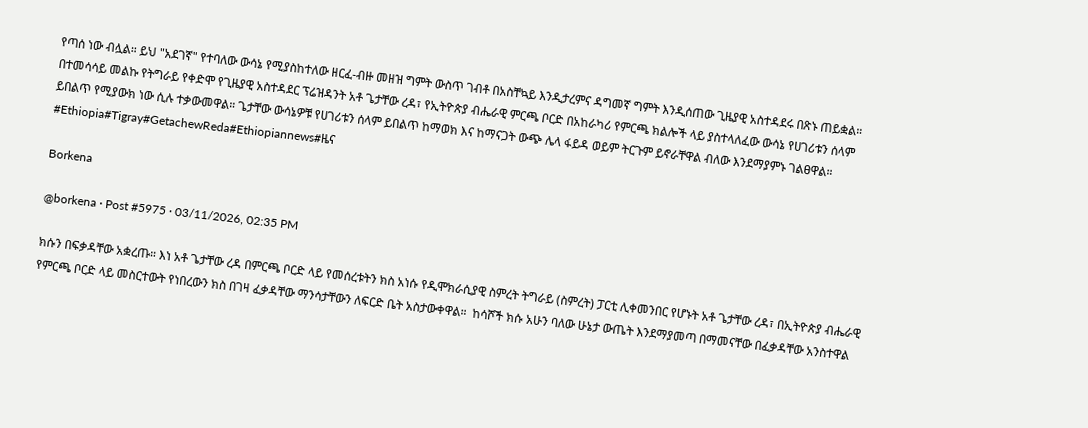የጣሰ ነው ብሏል። ይህ "አደገኛ" የተባለው ውሳኔ የሚያስከተለው ዘርፈ-ብዙ መዘዝ ግምት ውስጥ ገብቶ በአስቸኳይ እንዲታረምና ዳግመኛ ግምት እንዲሰጠው ጊዜያዊ አስተዳደሩ በጽኑ ጠይቋል። በተመሳሳይ መልኩ የትግራይ የቀድሞ የጊዜያዊ አስተዳደር ፕሬዝዳንት አቶ ጌታቸው ረዳ፣ የኢትዮጵያ ብሔራዊ ምርጫ ቦርድ በአከራካሪ የምርጫ ክልሎች ላይ ያስተላለፈው ውሳኔ የሀገሪቱን ሰላም ይበልጥ የሚያውክ ነው ሲሉ ተቃውመዋል። ጌታቸው ውሳኔዎቹ የሀገሪቱን ሰላም ይበልጥ ከማወክ እና ከማናጋት ውጭ ሌላ ፋይዳ ወይም ትርጉም ይኖራቸዋል ብለው እንደማያምኑ ገልፀዋል። #Ethiopia#Tigray#GetachewReda#Ethiopiannews#ዜና

Borkena

@borkena · Post #5975 · 03/11/2026, 02:35 PM

ክሱን በፍቃዳቸው አቋረጡ። እነ አቶ ጌታቸው ረዳ በምርጫ ቦርድ ላይ የመሰረቱትን ክስ አነሱ የዲሞክራሲያዊ ስምረት ትግራይ (ስምረት) ፓርቲ ሊቀመንበር የሆኑት አቶ ጌታቸው ረዳ፣ በኢትዮጵያ ብሔራዊ የምርጫ ቦርድ ላይ መስርተውት የነበረውን ክስ በገዛ ፈቃዳቸው ማንሳታቸውን ለፍርድ ቤት አስታውቀዋል።  ከሳሾች ክሱ አሁን ባለው ሁኔታ ውጤት እንደማያመጣ በማመናቸው በፈቃዳቸው አንስተዋል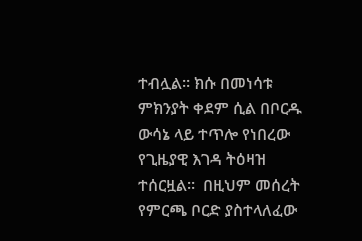ተብሏል። ክሱ በመነሳቱ ምክንያት ቀደም ሲል በቦርዱ ውሳኔ ላይ ተጥሎ የነበረው የጊዜያዊ እገዳ ትዕዛዝ ተሰርዟል።  በዚህም መሰረት የምርጫ ቦርድ ያስተላለፈው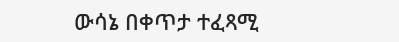ውሳኔ በቀጥታ ተፈጻሚ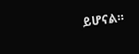ይሆናል።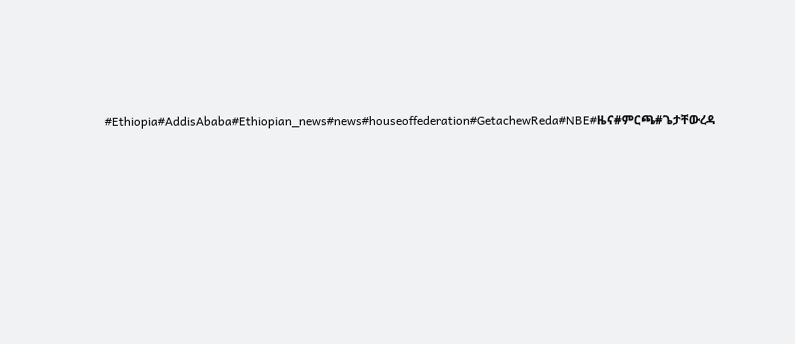#Ethiopia#AddisAbaba#Ethiopian_news#news#houseoffederation#GetachewReda#NBE#ዜና#ምርጫ#ጌታቸውረዳ